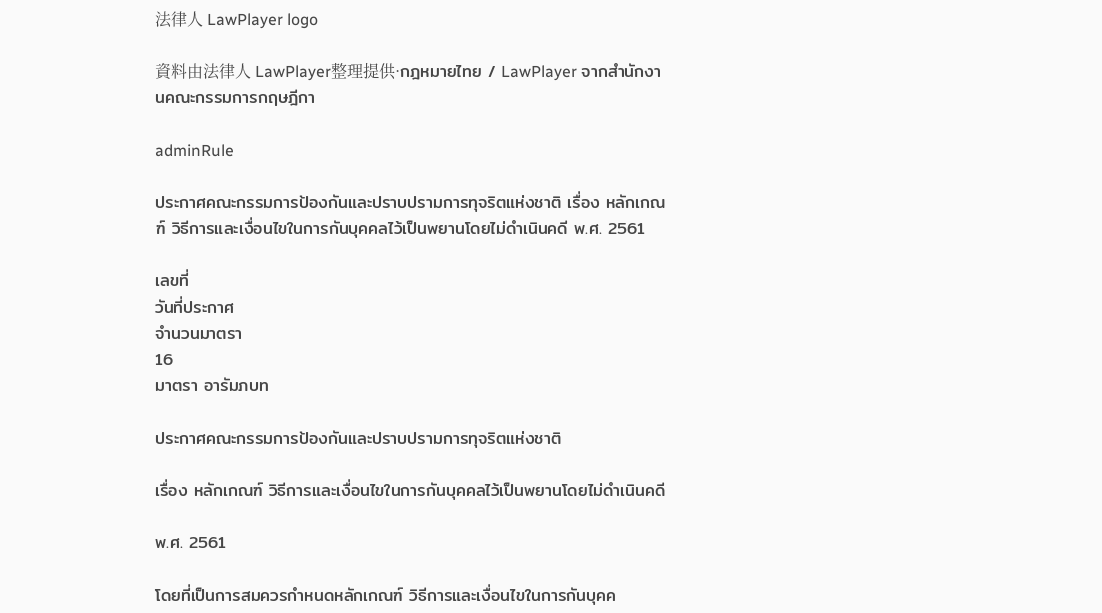法律人 LawPlayer logo

資料由法律人 LawPlayer整理提供·กฎหมายไทย / LawPlayer จากสำนักงานคณะกรรมการกฤษฎีกา

adminRule

ประกาศคณะกรรมการป้องกันและปราบปรามการทุจริตแห่งชาติ เรื่อง หลักเกณฑ์ วิธีการและเงื่อนไขในการกันบุคคลไว้เป็นพยานโดยไม่ดำเนินคดี พ.ศ. 2561

เลขที่
วันที่ประกาศ
จำนวนมาตรา
16
มาตรา อารัมภบท

ประกาศคณะกรรมการป้องกันและปราบปรามการทุจริตแห่งชาติ

เรื่อง หลักเกณฑ์ วิธีการและเงื่อนไขในการกันบุคคลไว้เป็นพยานโดยไม่ดําเนินคดี

พ.ศ. 2561

โดยที่เป็นการสมควรกําหนดหลักเกณฑ์ วิธีการและเงื่อนไขในการกันบุคค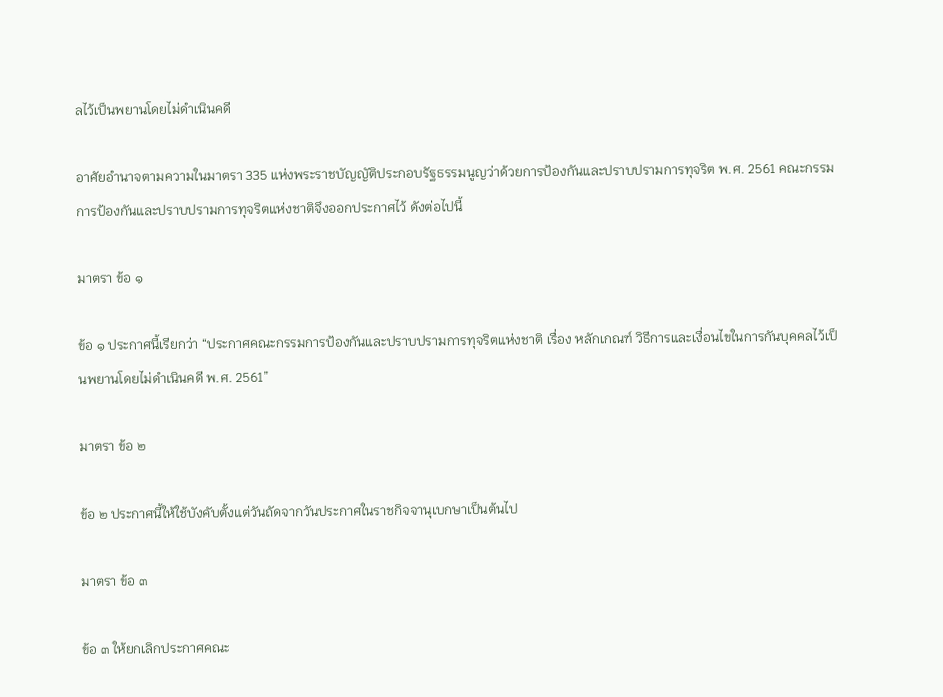ลไว้เป็นพยานโดยไม่ดําเนินคดี

อาศัยอํานาจตามความในมาตรา 335 แห่งพระราชบัญญัติประกอบรัฐธรรมนูญว่าด้วยการป้องกันและปราบปรามการทุจริต พ.ศ. 2561 คณะกรรมการป้องกันและปราบปรามการทุจริตแห่งชาติจึงออกประกาศไว้ ดังต่อไปนี้

มาตรา ข้อ ๑

ข้อ ๑ ประกาศนี้เรียกว่า “ประกาศคณะกรรมการป้องกันและปราบปรามการทุจริตแห่งชาติ เรื่อง หลักเกณฑ์ วิธีการและเงื่อนไขในการกันบุคคลไว้เป็นพยานโดยไม่ดําเนินคดี พ.ศ. 2561”

มาตรา ข้อ ๒

ข้อ ๒ ประกาศนี้ให้ใช้บังคับตั้งแต่วันถัดจากวันประกาศในราชกิจจานุเบกษาเป็นต้นไป

มาตรา ข้อ ๓

ข้อ ๓ ให้ยกเลิกประกาศคณะ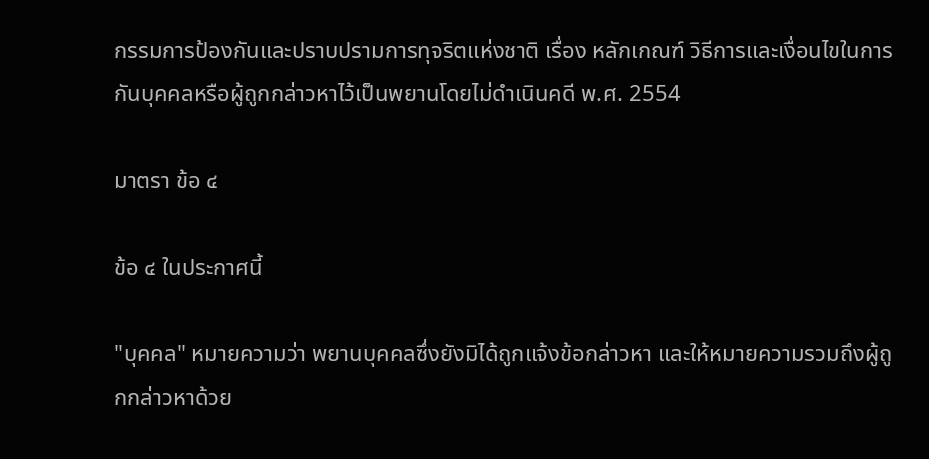กรรมการป้องกันและปราบปรามการทุจริตแห่งชาติ เรื่อง หลักเกณฑ์ วิธีการและเงื่อนไขในการกันบุคคลหรือผู้ถูกกล่าวหาไว้เป็นพยานโดยไม่ดําเนินคดี พ.ศ. 2554

มาตรา ข้อ ๔

ข้อ ๔ ในประกาศนี้

"บุคคล" หมายความว่า พยานบุคคลซึ่งยังมิได้ถูกแจ้งข้อกล่าวหา และให้หมายความรวมถึงผู้ถูกกล่าวหาด้วย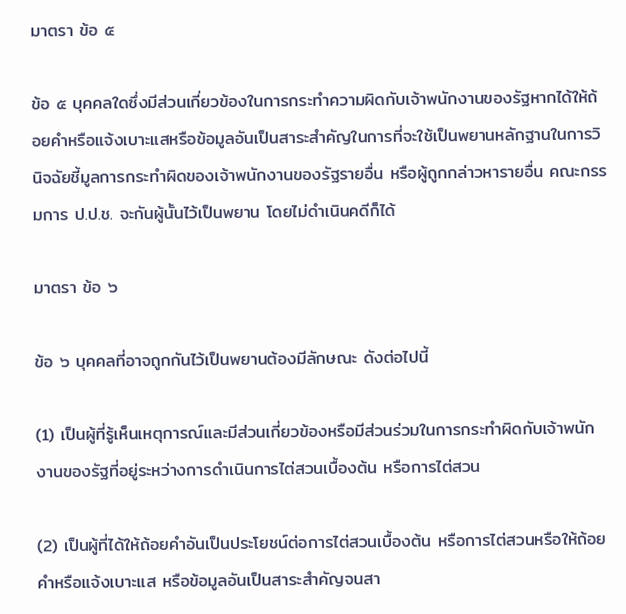มาตรา ข้อ ๕

ข้อ ๕ บุคคลใดซึ่งมีส่วนเกี่ยวข้องในการกระทําความผิดกับเจ้าพนักงานของรัฐหากได้ให้ถ้อยคําหรือแจ้งเบาะแสหรือข้อมูลอันเป็นสาระสําคัญในการที่จะใช้เป็นพยานหลักฐานในการวินิจฉัยชี้มูลการกระทําผิดของเจ้าพนักงานของรัฐรายอื่น หรือผู้ถูกกล่าวหารายอื่น คณะกรรมการ ป.ป.ช. จะกันผู้นั้นไว้เป็นพยาน โดยไม่ดําเนินคดีก็ได้

มาตรา ข้อ ๖

ข้อ ๖ บุคคลที่อาจถูกกันไว้เป็นพยานต้องมีลักษณะ ดังต่อไปนี้

(1) เป็นผู้ที่รู้เห็นเหตุการณ์และมีส่วนเกี่ยวข้องหรือมีส่วนร่วมในการกระทําผิดกับเจ้าพนักงานของรัฐที่อยู่ระหว่างการดําเนินการไต่สวนเบื้องต้น หรือการไต่สวน

(2) เป็นผู้ที่ได้ให้ถ้อยคําอันเป็นประโยชน์ต่อการไต่สวนเบื้องต้น หรือการไต่สวนหรือให้ถ้อยคําหรือแจ้งเบาะแส หรือข้อมูลอันเป็นสาระสําคัญจนสา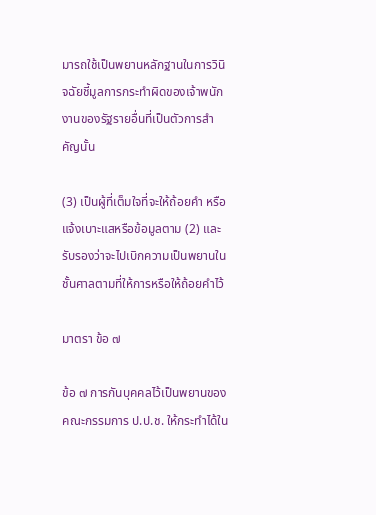มารถใช้เป็นพยานหลักฐานในการวินิจฉัยชี้มูลการกระทําผิดของเจ้าพนักงานของรัฐรายอื่นที่เป็นตัวการสําคัญนั้น

(3) เป็นผู้ที่เต็มใจที่จะให้ถ้อยคํา หรือแจ้งเบาะแสหรือข้อมูลตาม (2) และรับรองว่าจะไปเบิกความเป็นพยานในชั้นศาลตามที่ให้การหรือให้ถ้อยคําไว้

มาตรา ข้อ ๗

ข้อ ๗ การกันบุคคลไว้เป็นพยานของคณะกรรมการ ป.ป.ช. ให้กระทําได้ใน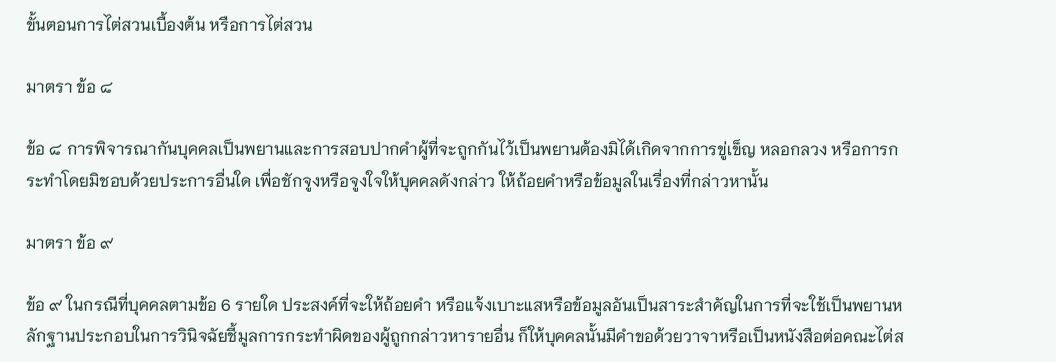ขั้นตอนการไต่สวนเบื้องต้น หรือการไต่สวน

มาตรา ข้อ ๘

ข้อ ๘ การพิจารณากันบุคคลเป็นพยานและการสอบปากคําผู้ที่จะถูกกันไว้เป็นพยานต้องมิได้เกิดจากการขู่เข็ญ หลอกลวง หรือการกระทําโดยมิชอบด้วยประการอื่นใด เพื่อชักจูงหรือจูงใจให้บุคคลดังกล่าว ให้ถ้อยคําหรือข้อมูลในเรื่องที่กล่าวหานั้น

มาตรา ข้อ ๙

ข้อ ๙ ในกรณีที่บุคคลตามข้อ 6 รายใด ประสงค์ที่จะให้ถ้อยคํา หรือแจ้งเบาะแสหรือข้อมูลอันเป็นสาระสําคัญในการที่จะใช้เป็นพยานหลักฐานประกอบในการวินิจฉัยชี้มูลการกระทําผิดของผู้ถูกกล่าวหารายอื่น ก็ให้บุคคลนั้นมีคําขอด้วยวาจาหรือเป็นหนังสือต่อคณะไต่ส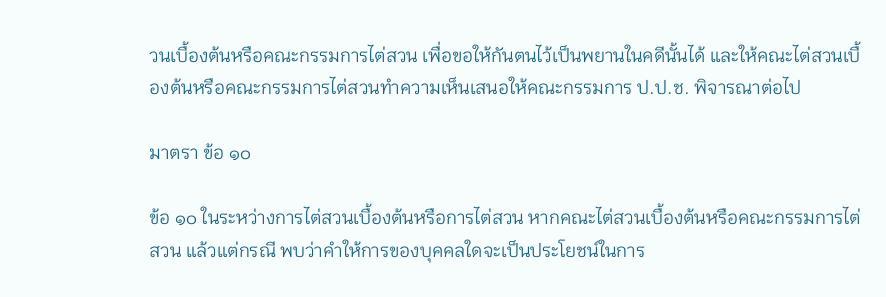วนเบื้องต้นหรือคณะกรรมการไต่สวน เพื่อขอให้กันตนไว้เป็นพยานในคดีนั้นได้ และให้คณะไต่สวนเบื้องต้นหรือคณะกรรมการไต่สวนทําความเห็นเสนอให้คณะกรรมการ ป.ป.ช. พิจารณาต่อไป

มาตรา ข้อ ๑๐

ข้อ ๑๐ ในระหว่างการไต่สวนเบื้องต้นหรือการไต่สวน หากคณะไต่สวนเบื้องต้นหรือคณะกรรมการไต่สวน แล้วแต่กรณี พบว่าคําให้การของบุคคลใดจะเป็นประโยชน์ในการ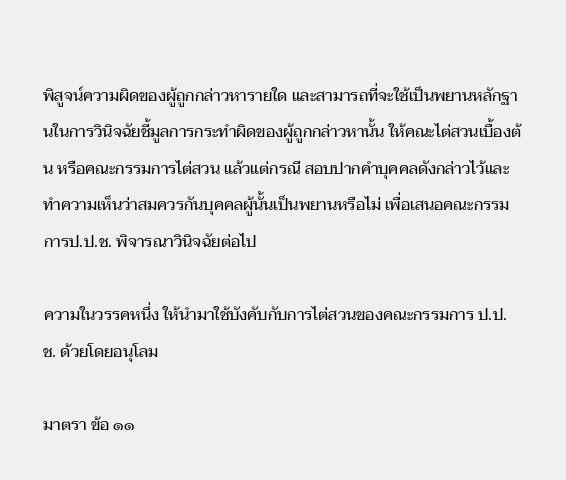พิสูจน์ความผิดของผู้ถูกกล่าวหารายใด และสามารถที่จะใช้เป็นพยานหลักฐานในการวินิจฉัยชี้มูลการกระทําผิดของผู้ถูกกล่าวหานั้น ให้คณะไต่สวนเบื้องต้น หรือคณะกรรมการไต่สวน แล้วแต่กรณี สอบปากคําบุคคลดังกล่าวไว้และทําความเห็นว่าสมควรกันบุคคลผู้นั้นเป็นพยานหรือไม่ เพื่อเสนอคณะกรรมการป.ป.ช. พิจารณาวินิจฉัยต่อไป

ความในวรรคหนึ่ง ให้นํามาใช้บังคับกับการไต่สวนของคณะกรรมการ ป.ป.ช. ด้วยโดยอนุโลม

มาตรา ข้อ ๑๑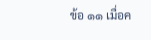ข้อ ๑๑ เมื่อค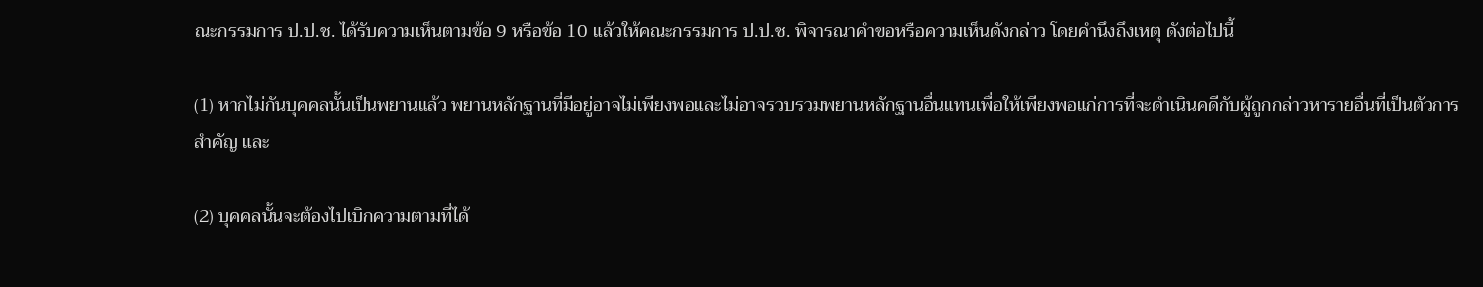ณะกรรมการ ป.ป.ช. ได้รับความเห็นตามข้อ 9 หรือข้อ 10 แล้วให้คณะกรรมการ ป.ป.ช. พิจารณาคําขอหรือความเห็นดังกล่าว โดยคํานึงถึงเหตุ ดังต่อไปนี้

(1) หากไม่กันบุคคลนั้นเป็นพยานแล้ว พยานหลักฐานที่มีอยู่อาจไม่เพียงพอและไม่อาจรวบรวมพยานหลักฐานอื่นแทนเพื่อให้เพียงพอแก่การที่จะดําเนินคดีกับผู้ถูกกล่าวหารายอื่นที่เป็นตัวการสําคัญ และ

(2) บุคคลนั้นจะต้องไปเบิกความตามที่ได้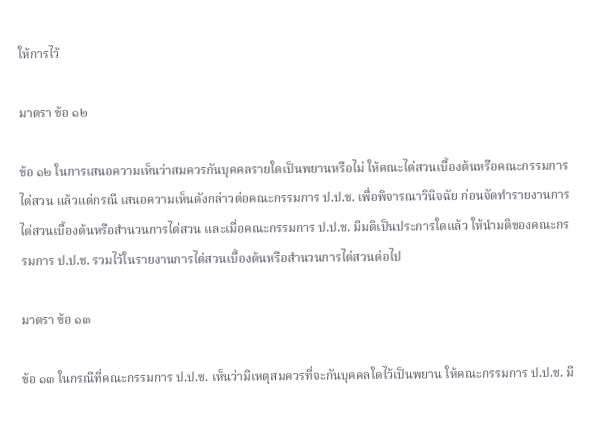ให้การไว้

มาตรา ข้อ ๑๒

ข้อ ๑๒ ในการเสนอความเห็นว่าสมควรกันบุคคลรายใดเป็นพยานหรือไม่ ให้คณะไต่สวนเบื้องต้นหรือคณะกรรมการไต่สวน แล้วแต่กรณี เสนอความเห็นดังกล่าวต่อคณะกรรมการ ป.ป.ช. เพื่อพิจารณาวินิจฉัย ก่อนจัดทํารายงานการไต่สวนเบื้องต้นหรือสํานวนการไต่สวน และเมื่อคณะกรรมการ ป.ป.ช. มีมติเป็นประการใดแล้ว ให้นํามติของคณะกรรมการ ป.ป.ช. รวมไว้ในรายงานการไต่สวนเบื้องต้นหรือสํานวนการไต่สวนต่อไป

มาตรา ข้อ ๑๓

ข้อ ๑๓ ในกรณีที่คณะกรรมการ ป.ป.ช. เห็นว่ามีเหตุสมควรที่จะกันบุคคลใดไว้เป็นพยาน ให้คณะกรรมการ ป.ป.ช. มี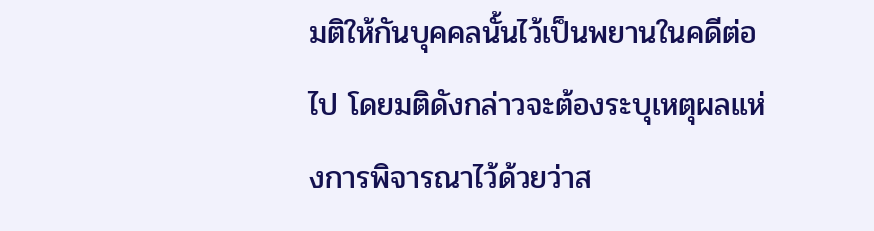มติให้กันบุคคลนั้นไว้เป็นพยานในคดีต่อไป โดยมติดังกล่าวจะต้องระบุเหตุผลแห่งการพิจารณาไว้ด้วยว่าส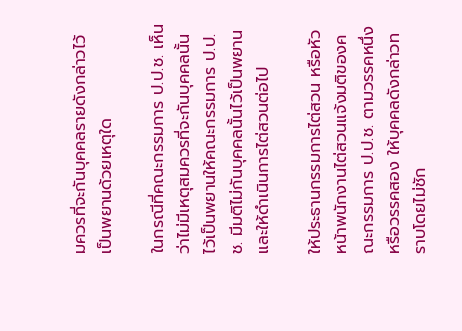มควรที่จะกันบุคคลรายดังกล่าวไว้เป็นพยานด้วยเหตุใด

ในกรณีที่คณะกรรมการ ป.ป.ช. เห็นว่าไม่มีเหตุสมควรที่จะกันบุคคลนั้นไว้เป็นพยานให้คณะกรรมการ ป.ป.ช. มีมติไม่กันบุคคลนั้นไว้เป็นพยาน และให้ดําเนินการไต่สวนต่อไป

ให้ประธานกรรมการไต่สวน หรือหัวหน้าพนักงานไต่สวนแจ้งมติของคณะกรรมการ ป.ป.ช. ตามวรรคหนึ่งหรือวรรคสอง ให้บุคคลดังกล่าวทราบโดยไม่ชัก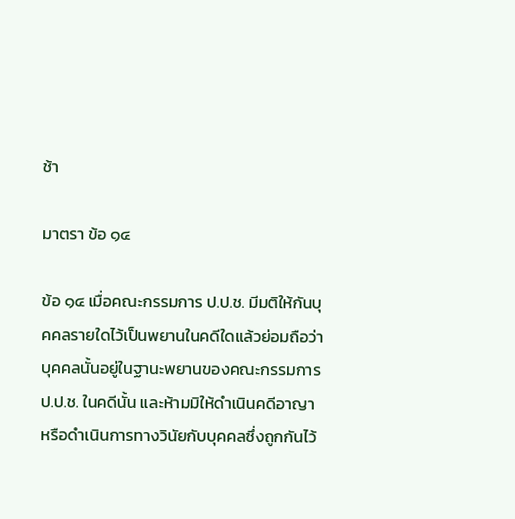ช้า

มาตรา ข้อ ๑๔

ข้อ ๑๔ เมื่อคณะกรรมการ ป.ป.ช. มีมติให้กันบุคคลรายใดไว้เป็นพยานในคดีใดแล้วย่อมถือว่าบุคคลนั้นอยู่ในฐานะพยานของคณะกรรมการ ป.ป.ช. ในคดีนั้น และห้ามมิให้ดําเนินคดีอาญาหรือดําเนินการทางวินัยกับบุคคลซึ่งถูกกันไว้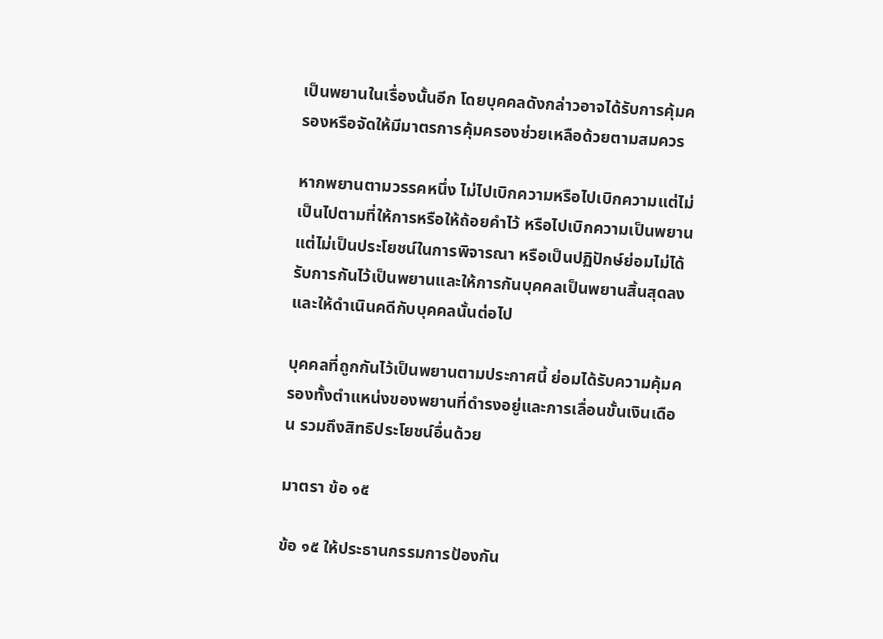เป็นพยานในเรื่องนั้นอีก โดยบุคคลดังกล่าวอาจได้รับการคุ้มครองหรือจัดให้มีมาตรการคุ้มครองช่วยเหลือด้วยตามสมควร

หากพยานตามวรรคหนึ่ง ไม่ไปเบิกความหรือไปเบิกความแต่ไม่เป็นไปตามที่ให้การหรือให้ถ้อยคําไว้ หรือไปเบิกความเป็นพยานแต่ไม่เป็นประโยชน์ในการพิจารณา หรือเป็นปฏิปักษ์ย่อมไม่ได้รับการกันไว้เป็นพยานและให้การกันบุคคลเป็นพยานสิ้นสุดลง และให้ดําเนินคดีกับบุคคลนั้นต่อไป

บุคคลที่ถูกกันไว้เป็นพยานตามประกาศนี้ ย่อมได้รับความคุ้มครองทั้งตําแหน่งของพยานที่ดํารงอยู่และการเลื่อนขั้นเงินเดือน รวมถึงสิทธิประโยชน์อื่นด้วย

มาตรา ข้อ ๑๕

ข้อ ๑๕ ให้ประธานกรรมการป้องกัน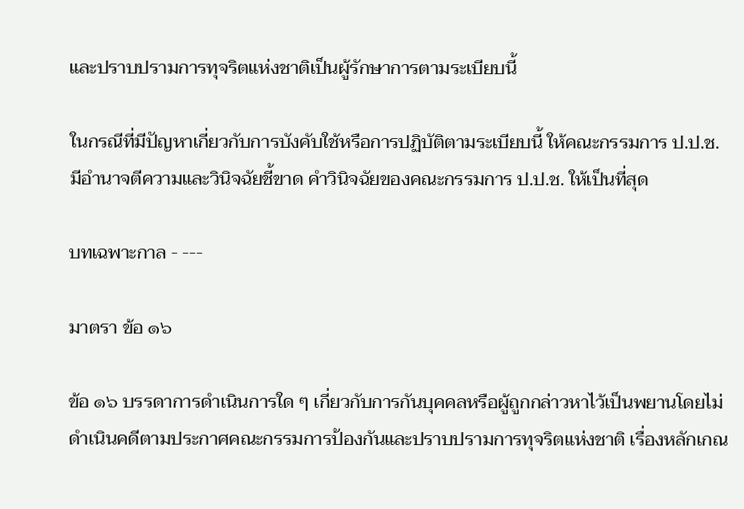และปราบปรามการทุจริตแห่งชาติเป็นผู้รักษาการตามระเบียบนี้

ในกรณีที่มีปัญหาเกี่ยวกับการบังคับใช้หรือการปฏิบัติตามระเบียบนี้ ให้คณะกรรมการ ป.ป.ช. มีอํานาจตีความและวินิจฉัยชี้ขาด คําวินิจฉัยของคณะกรรมการ ป.ป.ช. ให้เป็นที่สุด

บทเฉพาะกาล - ---

มาตรา ข้อ ๑๖

ข้อ ๑๖ บรรดาการดําเนินการใด ๆ เกี่ยวกับการกันบุคคลหรือผู้ถูกกล่าวหาไว้เป็นพยานโดยไม่ดําเนินคดีตามประกาศคณะกรรมการป้องกันและปราบปรามการทุจริตแห่งชาติ เรื่องหลักเกณ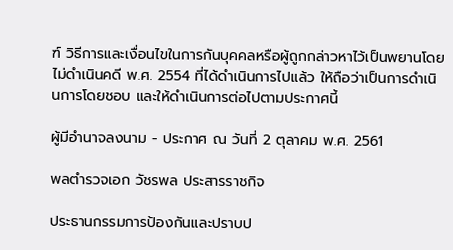ฑ์ วิธีการและเงื่อนไขในการกันบุคคลหรือผู้ถูกกล่าวหาไว้เป็นพยานโดยไม่ดําเนินคดี พ.ศ. 2554 ที่ได้ดําเนินการไปแล้ว ให้ถือว่าเป็นการดําเนินการโดยชอบ และให้ดําเนินการต่อไปตามประกาศนี้

ผู้มีอํานาจลงนาม - ประกาศ ณ วันที่ 2 ตุลาคม พ.ศ. 2561

พลตํารวจเอก วัชรพล ประสารราชกิจ

ประธานกรรมการป้องกันและปราบป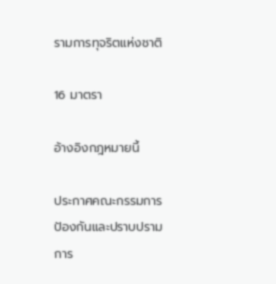รามการทุจริตแห่งชาติ

16 มาตรา

อ้างอิงกฎหมายนี้

ประกาศคณะกรรมการป้องกันและปราบปรามการ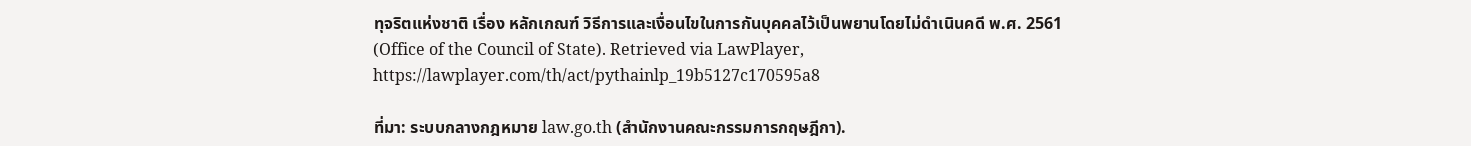ทุจริตแห่งชาติ เรื่อง หลักเกณฑ์ วิธีการและเงื่อนไขในการกันบุคคลไว้เป็นพยานโดยไม่ดำเนินคดี พ.ศ. 2561 (Office of the Council of State). Retrieved via LawPlayer, https://lawplayer.com/th/act/pythainlp_19b5127c170595a8

ที่มา: ระบบกลางกฎหมาย law.go.th (สำนักงานคณะกรรมการกฤษฎีกา).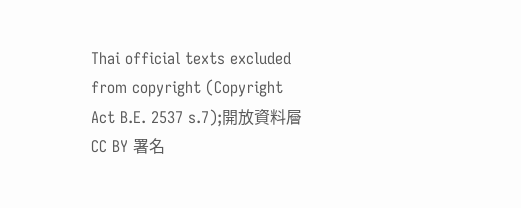Thai official texts excluded from copyright (Copyright Act B.E. 2537 s.7);開放資料層 CC BY 署名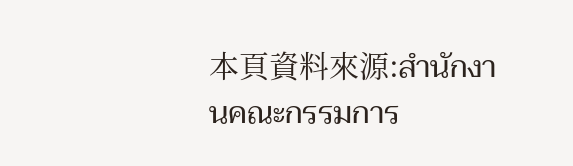本頁資料來源:สำนักงานคณะกรรมการ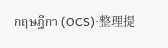กฤษฎีกา (OCS)·整理提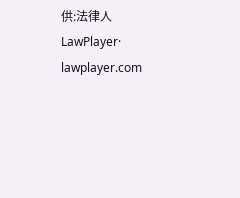供:法律人 LawPlayer· lawplayer.com